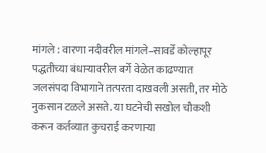मांगले : वारणा नदीवरील मांगले–सावर्डे कोल्हापूर पद्धतीच्या बंधाऱ्यावरील बर्गे वेळेत काढण्यात जलसंपदा विभागाने तत्परता दाखवली असती, तर मोठे नुकसान टळले असते. या घटनेची सखोल चौकशी करून कर्तव्यात कुचराई करणाऱ्या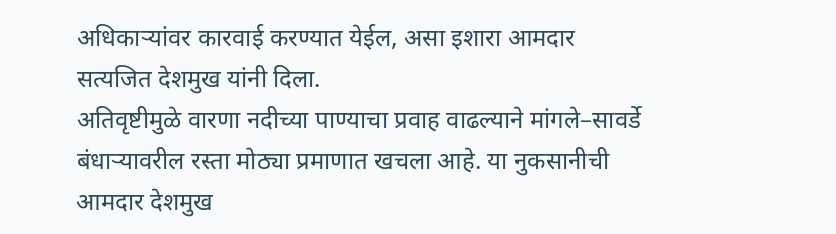अधिकाऱ्यांवर कारवाई करण्यात येईल, असा इशारा आमदार सत्यजित देशमुख यांनी दिला.
अतिवृष्टीमुळे वारणा नदीच्या पाण्याचा प्रवाह वाढल्याने मांगले–सावर्डे बंधाऱ्यावरील रस्ता मोठ्या प्रमाणात खचला आहे. या नुकसानीची आमदार देशमुख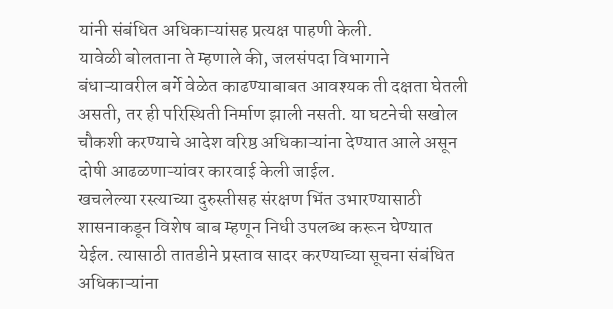यांनी संबंधित अधिकाऱ्यांसह प्रत्यक्ष पाहणी केली.
यावेळी बोलताना ते म्हणाले की, जलसंपदा विभागाने बंधाऱ्यावरील बर्गे वेळेत काढण्याबाबत आवश्यक ती दक्षता घेतली असती, तर ही परिस्थिती निर्माण झाली नसती. या घटनेची सखोल चौकशी करण्याचे आदेश वरिष्ठ अधिकाऱ्यांना देण्यात आले असून दोषी आढळणाऱ्यांवर कारवाई केली जाईल.
खचलेल्या रस्त्याच्या दुरुस्तीसह संरक्षण भिंत उभारण्यासाठी शासनाकडून विशेष बाब म्हणून निधी उपलब्ध करून घेण्यात येईल. त्यासाठी तातडीने प्रस्ताव सादर करण्याच्या सूचना संबंधित अधिकाऱ्यांना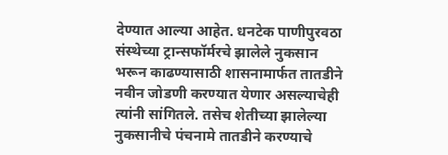देण्यात आल्या आहेत. धनटेक पाणीपुरवठा संस्थेच्या ट्रान्सफॉर्मरचे झालेले नुकसान भरून काढण्यासाठी शासनामार्फत तातडीने नवीन जोडणी करण्यात येणार असल्याचेही त्यांनी सांगितले. तसेच शेतीच्या झालेल्या नुकसानीचे पंचनामे तातडीने करण्याचे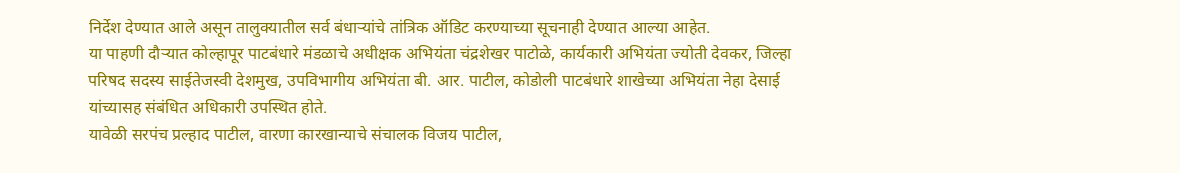निर्देश देण्यात आले असून तालुक्यातील सर्व बंधाऱ्यांचे तांत्रिक ऑडिट करण्याच्या सूचनाही देण्यात आल्या आहेत.
या पाहणी दौऱ्यात कोल्हापूर पाटबंधारे मंडळाचे अधीक्षक अभियंता चंद्रशेखर पाटोळे, कार्यकारी अभियंता ज्योती देवकर, जिल्हा परिषद सदस्य साईतेजस्वी देशमुख, उपविभागीय अभियंता बी. आर. पाटील, कोडोली पाटबंधारे शाखेच्या अभियंता नेहा देसाई यांच्यासह संबंधित अधिकारी उपस्थित होते.
यावेळी सरपंच प्रल्हाद पाटील, वारणा कारखान्याचे संचालक विजय पाटील,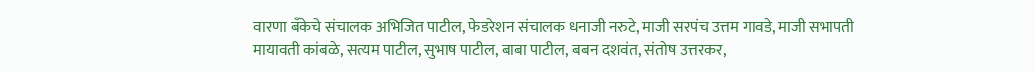वारणा बँकेचे संचालक अभिजित पाटील, फेडरेशन संचालक धनाजी नरुटे, माजी सरपंच उत्तम गावडे, माजी सभापती मायावती कांबळे, सत्यम पाटील, सुभाष पाटील, बाबा पाटील, बबन दशवंत, संतोष उत्तरकर,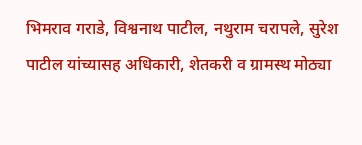भिमराव गराडे, विश्वनाथ पाटील, नथुराम चरापले, सुरेश पाटील यांच्यासह अधिकारी, शेतकरी व ग्रामस्थ मोठ्या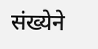संख्येने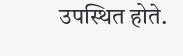उपस्थित होते.